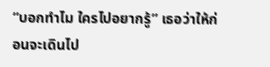“บอกทำไม ใครไปอยากรู้” เธอว่าให้ก่อนจะเดินไป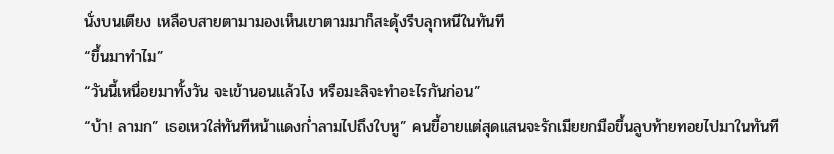นั่งบนเตียง เหลือบสายตามามองเห็นเขาตามมาก็สะดุ้งรีบลุกหนีในทันที
“ขึ้นมาทำไม”
“วันนี้เหนื่อยมาทั้งวัน จะเข้านอนแล้วไง หรือมะลิจะทำอะไรกันก่อน”
“บ้า! ลามก” เธอเหวใส่ทันทีหน้าแดงก่ำลามไปถึงใบหู” คนขี้อายแต่สุดแสนจะรักเมียยกมือขึ้นลูบท้ายทอยไปมาในทันที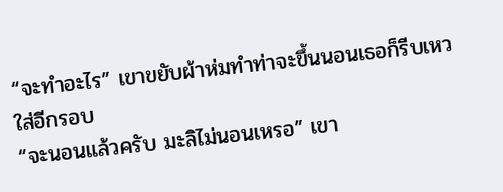“จะทำอะไร” เขาขยับผ้าห่มทำท่าจะขึ้นนอนเธอก็รีบเหวใส่อีกรอบ
“จะนอนแล้วครับ มะลิไม่นอนเหรอ” เขา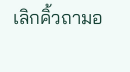เลิกคิ้วถามอ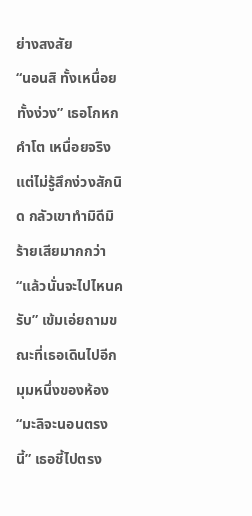ย่างสงสัย
“นอนสิ ทั้งเหนื่อยทั้งง่วง” เธอโกหกคำโต เหนื่อยจริงแต่ไม่รู้สึกง่วงสักนิด กลัวเขาทำมิดีมิร้ายเสียมากกว่า
“แล้วนั่นจะไปไหนครับ” เข้มเอ่ยถามขณะที่เธอเดินไปอีกมุมหนึ่งของห้อง
“มะลิจะนอนตรงนี้” เธอชี้ไปตรง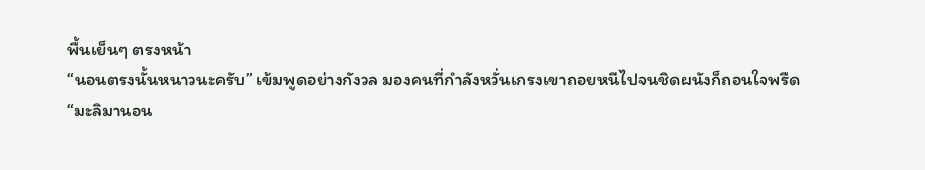พื้นเย็นๆ ตรงหน้า
“นอนตรงนั้นหนาวนะครับ” เข้มพูดอย่างกังวล มองคนที่กำลังหวั่นเกรงเขาถอยหนีไปจนชิดผนังก็ถอนใจพรืด
“มะลิมานอน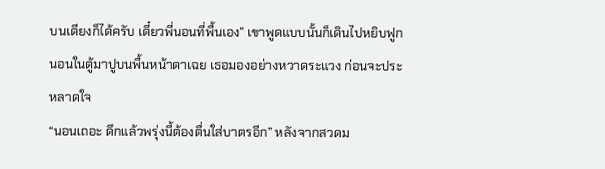บนเตียงก็ได้ครับ เดี๋ยวพี่นอนที่พื้นเอง” เขาพูดแบบนั้นก็เดินไปหยิบฟูกนอนในตู้มาปูบนพื้นหน้าตาเฉย เธอมองอย่างหวาดระแวง ก่อนจะประหลาดใจ
“นอนเถอะ ดึกแล้วพรุ่งนี้ต้องตื่นใส่บาตรอีก” หลังจากสวดม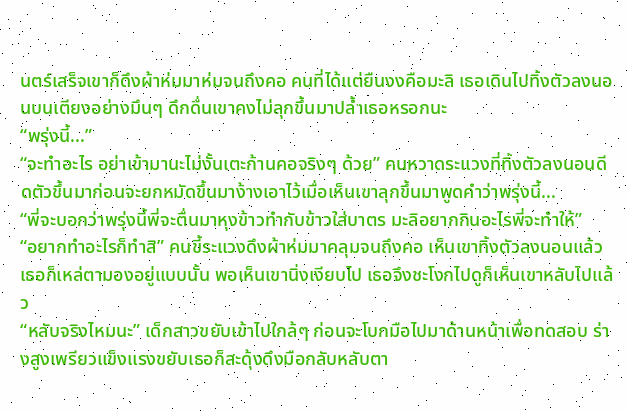นตร์เสร็จเขาก็ดึงผ้าห่มมาห่มจนถึงคอ คนที่ได้แต่ยืนงงคือมะลิ เธอเดินไปทิ้งตัวลงนอนบนเตียงอย่างมึนๆ ดึกดื่นเขาคงไม่ลุกขึ้นมาปล้ำเธอหรอกนะ
“พรุ่งนี้...”
“จะทำอะไร อย่าเข้ามานะไม่งั้นเตะก้านคอจริงๆ ด้วย” คนหวาดระแวงที่ทิ้งตัวลงนอนดีดตัวขึ้นมาก่อนจะยกหมัดขึ้นมาง้างเอาไว้เมื่อเห็นเขาลุกขึ้นมาพูดคำว่าพรุ่งนี้...
“พี่จะบอกว่าพรุ่งนี้พี่จะตื่นมาหุงข้าวทำกับข้าวใส่บาตร มะลิอยากกินอะไรพี่จะทำให้”
“อยากทำอะไรก็ทำสิ” คนขี้ระแวงดึงผ้าห่มมาคลุมจนถึงคอ เห็นเขาทิ้งตัวลงนอนแล้วเธอก็เหล่ตามองอยู่แบบนั้น พอเห็นเขานิ่งเงียบไป เธอจึงชะโงกไปดูก็เห็นเขาหลับไปแล้ว
“หลับจริงไหมนะ” เด็กสาวขยับเข้าไปใกล้ๆ ก่อนจะโบกมือไปมาด้านหน้าเพื่อทดสอบ ร่างสูงเพรียวแข็งแรงขยับเธอก็สะดุ้งดึงมือกลับหลับตา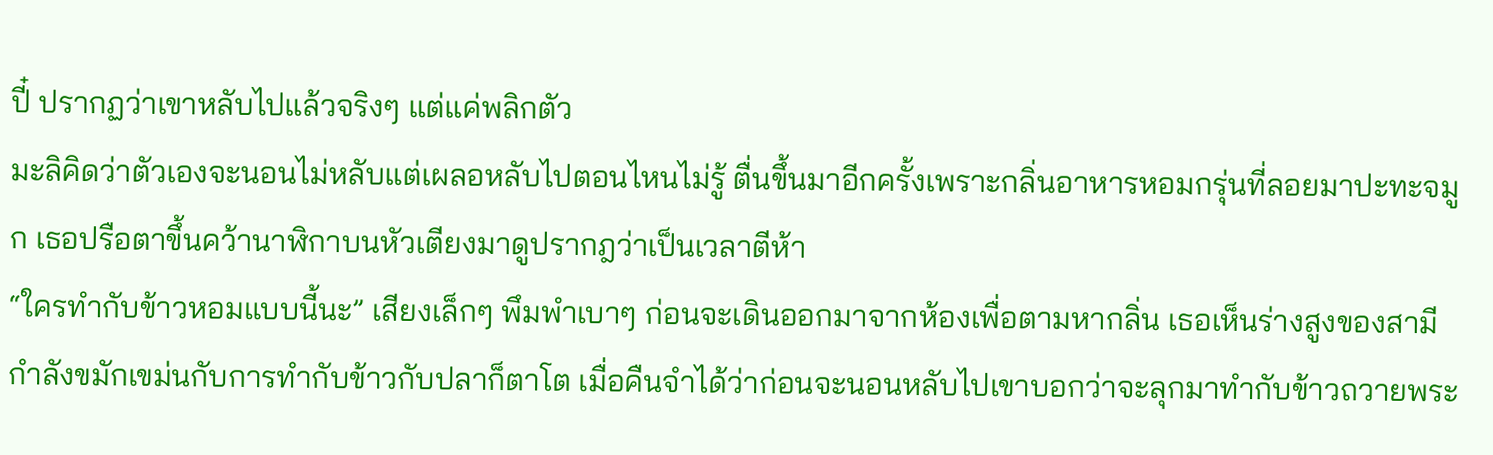ปี๋ ปรากฏว่าเขาหลับไปแล้วจริงๆ แต่แค่พลิกตัว
มะลิคิดว่าตัวเองจะนอนไม่หลับแต่เผลอหลับไปตอนไหนไม่รู้ ตื่นขึ้นมาอีกครั้งเพราะกลิ่นอาหารหอมกรุ่นที่ลอยมาปะทะจมูก เธอปรือตาขึ้นคว้านาฬิกาบนหัวเตียงมาดูปรากฎว่าเป็นเวลาตีห้า
“ใครทำกับข้าวหอมแบบนี้นะ” เสียงเล็กๆ พึมพำเบาๆ ก่อนจะเดินออกมาจากห้องเพื่อตามหากลิ่น เธอเห็นร่างสูงของสามีกำลังขมักเขม่นกับการทำกับข้าวกับปลาก็ตาโต เมื่อคืนจำได้ว่าก่อนจะนอนหลับไปเขาบอกว่าจะลุกมาทำกับข้าวถวายพระ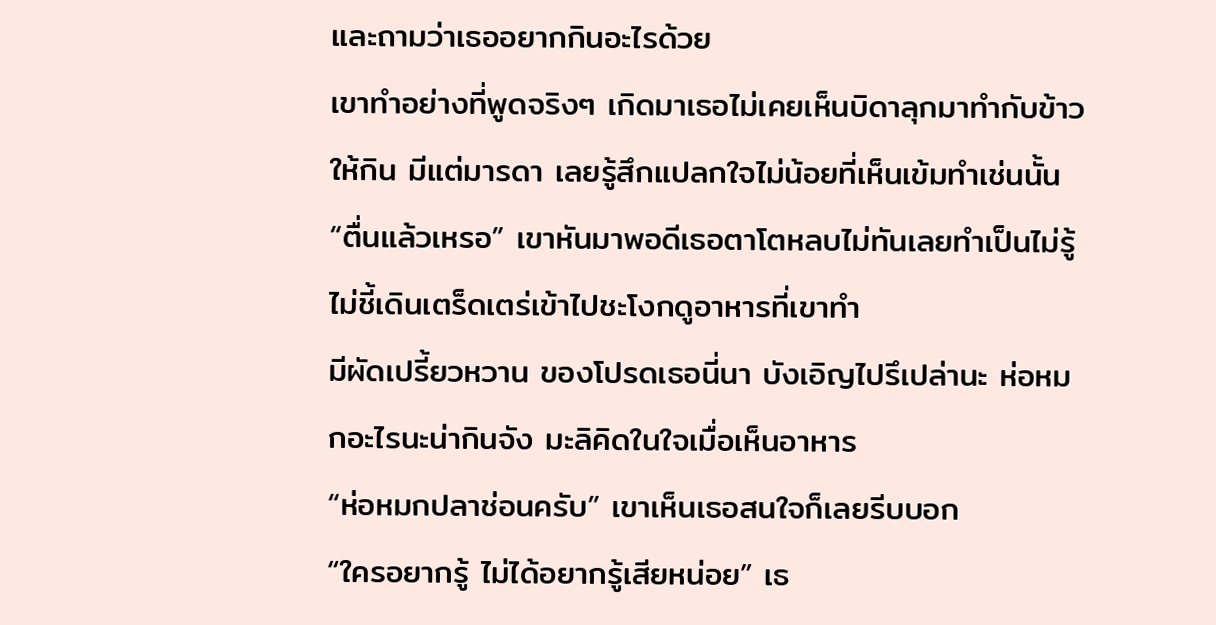และถามว่าเธออยากกินอะไรด้วย
เขาทำอย่างที่พูดจริงๆ เกิดมาเธอไม่เคยเห็นบิดาลุกมาทำกับข้าวให้กิน มีแต่มารดา เลยรู้สึกแปลกใจไม่น้อยที่เห็นเข้มทำเช่นนั้น
“ตื่นแล้วเหรอ” เขาหันมาพอดีเธอตาโตหลบไม่ทันเลยทำเป็นไม่รู้ไม่ชี้เดินเตร็ดเตร่เข้าไปชะโงกดูอาหารที่เขาทำ
มีผัดเปรี้ยวหวาน ของโปรดเธอนี่นา บังเอิญไปรึเปล่านะ ห่อหมกอะไรนะน่ากินจัง มะลิคิดในใจเมื่อเห็นอาหาร
“ห่อหมกปลาช่อนครับ” เขาเห็นเธอสนใจก็เลยรีบบอก
“ใครอยากรู้ ไม่ได้อยากรู้เสียหน่อย” เธ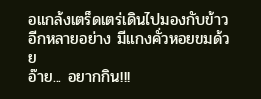อแกล้งเตร็ดเตร่เดินไปมองกับข้าวอีกหลายอย่าง มีแกงคั่วหอยขมด้วย
อ๊าย... อยากกิน!!!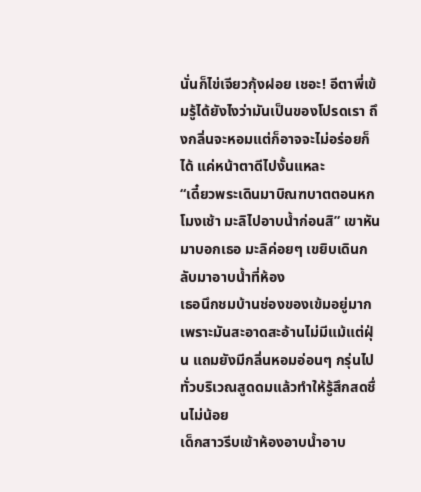นั่นก็ไข่เจียวกุ้งฝอย เชอะ! อีตาพี่เข้มรู้ได้ยังไงว่ามันเป็นของโปรดเรา ถึงกลิ่นจะหอมแต่ก็อาจจะไม่อร่อยก็ได้ แค่หน้าตาดีไปงั้นแหละ
“เดี๋ยวพระเดินมาบิณฑบาตตอนหกโมงเช้า มะลิไปอาบน้ำก่อนสิ” เขาหันมาบอกเธอ มะลิค่อยๆ เขยิบเดินกลับมาอาบน้ำที่ห้อง
เธอนึกชมบ้านช่องของเข้มอยู่มาก เพราะมันสะอาดสะอ้านไม่มีแม้แต่ฝุ่น แถมยังมีกลิ่นหอมอ่อนๆ กรุ่นไปทั่วบริเวณสูดดมแล้วทำให้รู้สึกสดชื่นไม่น้อย
เด็กสาวรีบเข้าห้องอาบน้ำอาบ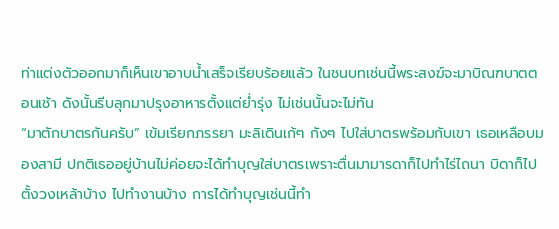ท่าแต่งตัวออกมาก็เห็นเขาอาบน้ำเสร็จเรียบร้อยแล้ว ในชนบทเช่นนี้พระสงฆ์จะมาบิณฑบาตตอนเช้า ดังนั้นรีบลุกมาปรุงอาหารตั้งแต่ย่ำรุ่ง ไม่เช่นนั้นจะไม่ทัน
“มาตักบาตรกันครับ” เข้มเรียกภรรยา มะลิเดินเก้ๆ กังๆ ไปใส่บาตรพร้อมกับเขา เธอเหลือบมองสามี ปกติเธออยู่บ้านไม่ค่อยจะได้ทำบุญใส่บาตรเพราะตื่นมามารดาก็ไปทำไร่ไถนา บิดาก็ไปตั้งวงเหล้าบ้าง ไปทำงานบ้าง การได้ทำบุญเช่นนี้ทำ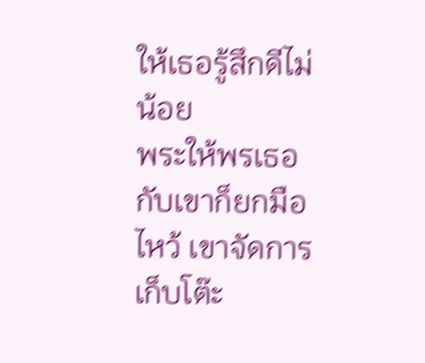ให้เธอรู้สึกดีไม่น้อย
พระให้พรเธอกับเขาก็ยกมือไหว้ เขาจัดการเก็บโต๊ะ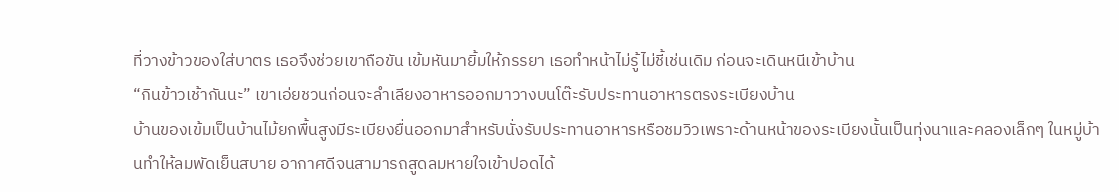ที่วางข้าวของใส่บาตร เธอจึงช่วยเขาถือขัน เข้มหันมายิ้มให้ภรรยา เธอทำหน้าไม่รู้ไม่ชี้เช่นเดิม ก่อนจะเดินหนีเข้าบ้าน
“กินข้าวเช้ากันนะ” เขาเอ่ยชวนก่อนจะลำเลียงอาหารออกมาวางบนโต๊ะรับประทานอาหารตรงระเบียงบ้าน
บ้านของเข้มเป็นบ้านไม้ยกพื้นสูงมีระเบียงยื่นออกมาสำหรับนั่งรับประทานอาหารหรือชมวิวเพราะด้านหน้าของระเบียงนั้นเป็นทุ่งนาและคลองเล็กๆ ในหมู่บ้านทำให้ลมพัดเย็นสบาย อากาศดีจนสามารถสูดลมหายใจเข้าปอดได้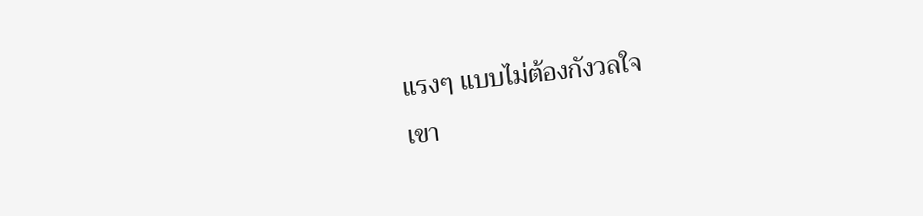แรงๆ แบบไม่ต้องกังวลใจ
เขา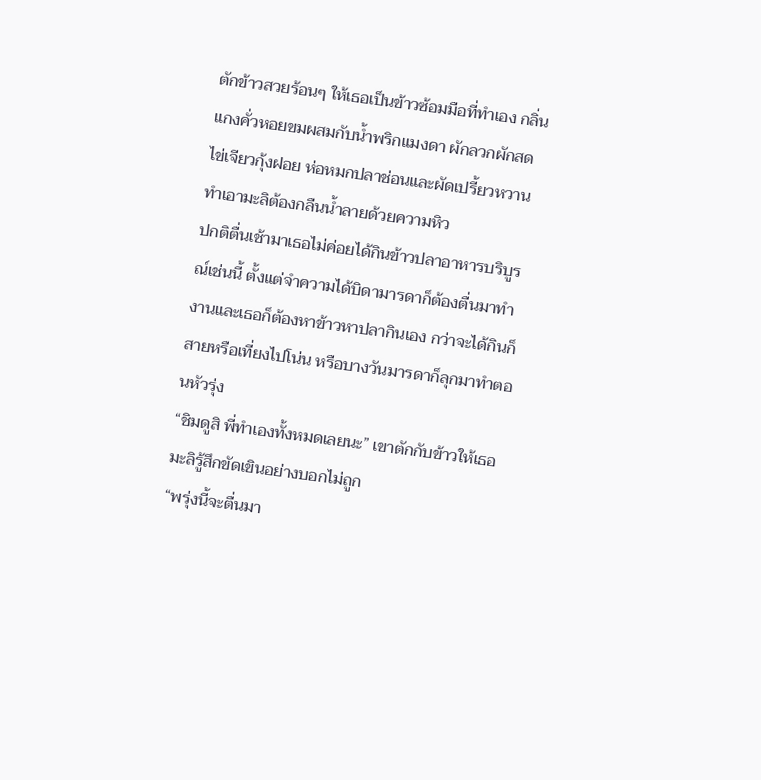ตักข้าวสวยร้อนๆ ให้เธอเป็นข้าวซ้อมมือที่ทำเอง กลิ่นแกงคั่วหอยขมผสมกับน้ำพริกแมงดา ผักลวกผักสด ไข่เจียวกุ้งฝอย ห่อหมกปลาช่อนและผัดเปรี้ยวหวานทำเอามะลิต้องกลืนน้ำลายด้วยความหิว
ปกติตื่นเช้ามาเธอไม่ค่อยได้กินข้าวปลาอาหารบริบูรณ์เช่นนี้ ตั้งแต่จำความได้บิดามารดาก็ต้องตื่นมาทำงานและเธอก็ต้องหาข้าวหาปลากินเอง กว่าจะได้กินก็สายหรือเที่ยงไปโน่น หรือบางวันมารดาก็ลุกมาทำตอนหัวรุ่ง
“ชิมดูสิ พี่ทำเองทั้งหมดเลยนะ” เขาตักกับข้าวให้เธอ มะลิรู้สึกขัดเขินอย่างบอกไม่ถูก
“พรุ่งนี้จะตื่นมา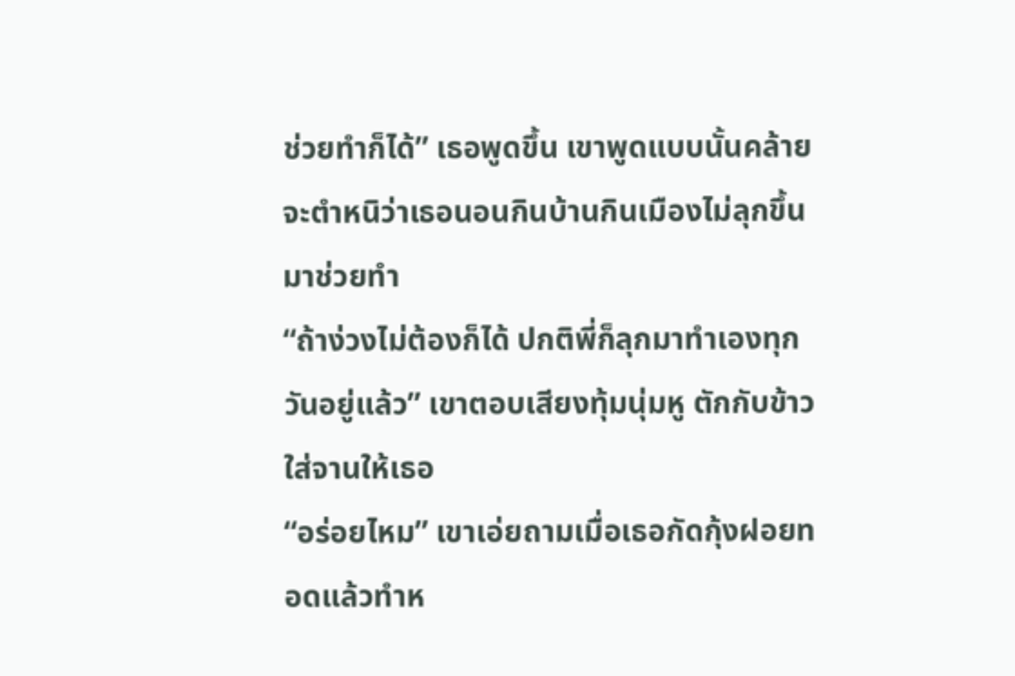ช่วยทำก็ได้” เธอพูดขึ้น เขาพูดแบบนั้นคล้ายจะตำหนิว่าเธอนอนกินบ้านกินเมืองไม่ลุกขึ้นมาช่วยทำ
“ถ้าง่วงไม่ต้องก็ได้ ปกติพี่ก็ลุกมาทำเองทุกวันอยู่แล้ว” เขาตอบเสียงทุ้มนุ่มหู ตักกับข้าวใส่จานให้เธอ
“อร่อยไหม” เขาเอ่ยถามเมื่อเธอกัดกุ้งฝอยทอดแล้วทำห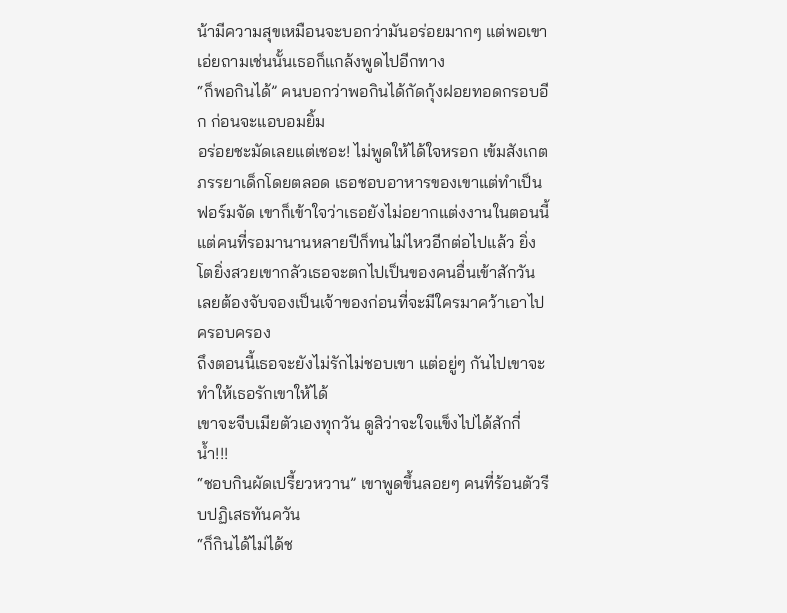น้ามีความสุขเหมือนจะบอกว่ามันอร่อยมากๆ แต่พอเขาเอ่ยถามเช่นนั้นเธอก็แกล้งพูดไปอีกทาง
“ก็พอกินได้” คนบอกว่าพอกินได้กัดกุ้งฝอยทอดกรอบอีก ก่อนจะแอบอมยิ้ม
อร่อยชะมัดเลยแต่เชอะ! ไม่พูดให้ได้ใจหรอก เข้มสังเกตภรรยาเด็กโดยตลอด เธอชอบอาหารของเขาแต่ทำเป็นฟอร์มจัด เขาก็เข้าใจว่าเธอยังไม่อยากแต่งงานในตอนนี้ แต่คนที่รอมานานหลายปีก็ทนไม่ไหวอีกต่อไปแล้ว ยิ่งโตยิ่งสวยเขากลัวเธอจะตกไปเป็นของคนอื่นเข้าสักวัน เลยต้องจับจองเป็นเจ้าของก่อนที่จะมีใครมาคว้าเอาไปครอบครอง
ถึงตอนนี้เธอจะยังไม่รักไม่ชอบเขา แต่อยู่ๆ กันไปเขาจะทำให้เธอรักเขาให้ได้
เขาจะจีบเมียตัวเองทุกวัน ดูสิว่าจะใจแข็งไปได้สักกี่น้ำ!!!
“ชอบกินผัดเปรี้ยวหวาน” เขาพูดขึ้นลอยๆ คนที่ร้อนตัวรีบปฏิเสธทันควัน
“ก็กินได้ไม่ได้ช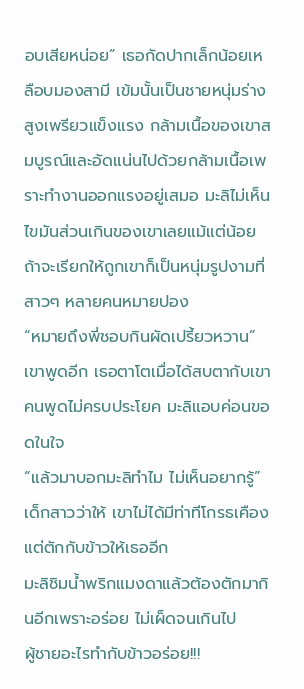อบเสียหน่อย” เธอกัดปากเล็กน้อยเหลือบมองสามี เข้มนั้นเป็นชายหนุ่มร่างสูงเพรียวแข็งแรง กล้ามเนื้อของเขาสมบูรณ์และอัดแน่นไปด้วยกล้ามเนื้อเพราะทำงานออกแรงอยู่เสมอ มะลิไม่เห็นไขมันส่วนเกินของเขาเลยแม้แต่น้อย ถ้าจะเรียกให้ถูกเขาก็เป็นหนุ่มรูปงามที่สาวๆ หลายคนหมายปอง
“หมายถึงพี่ชอบกินผัดเปรี้ยวหวาน” เขาพูดอีก เธอตาโตเมื่อได้สบตากับเขา
คนพูดไม่ครบประโยค มะลิแอบค่อนขอดในใจ
“แล้วมาบอกมะลิทำไม ไม่เห็นอยากรู้” เด็กสาวว่าให้ เขาไม่ได้มีท่าทีโกรธเคืองแต่ตักกับข้าวให้เธออีก
มะลิชิมน้ำพริกแมงดาแล้วต้องตักมากินอีกเพราะอร่อย ไม่เผ็ดจนเกินไป
ผู้ชายอะไรทำกับข้าวอร่อย!!!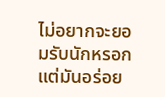ไม่อยากจะยอมรับนักหรอก แต่มันอร่อย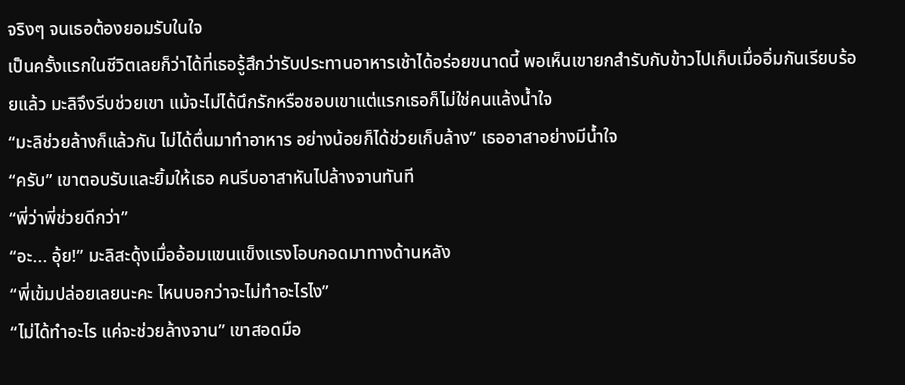จริงๆ จนเธอต้องยอมรับในใจ
เป็นครั้งแรกในชีวิตเลยก็ว่าได้ที่เธอรู้สึกว่ารับประทานอาหารเช้าได้อร่อยขนาดนี้ พอเห็นเขายกสำรับกับข้าวไปเก็บเมื่ออิ่มกันเรียบร้อยแล้ว มะลิจึงรีบช่วยเขา แม้จะไม่ได้นึกรักหรือชอบเขาแต่แรกเธอก็ไม่ใช่คนแล้งน้ำใจ
“มะลิช่วยล้างก็แล้วกัน ไม่ได้ตื่นมาทำอาหาร อย่างน้อยก็ได้ช่วยเก็บล้าง” เธออาสาอย่างมีน้ำใจ
“ครับ” เขาตอบรับและยิ้มให้เธอ คนรีบอาสาหันไปล้างจานทันที
“พี่ว่าพี่ช่วยดีกว่า”
“อะ... อุ้ย!” มะลิสะดุ้งเมื่ออ้อมแขนแข็งแรงโอบกอดมาทางด้านหลัง
“พี่เข้มปล่อยเลยนะคะ ไหนบอกว่าจะไม่ทำอะไรไง”
“ไม่ได้ทำอะไร แค่จะช่วยล้างจาน” เขาสอดมือ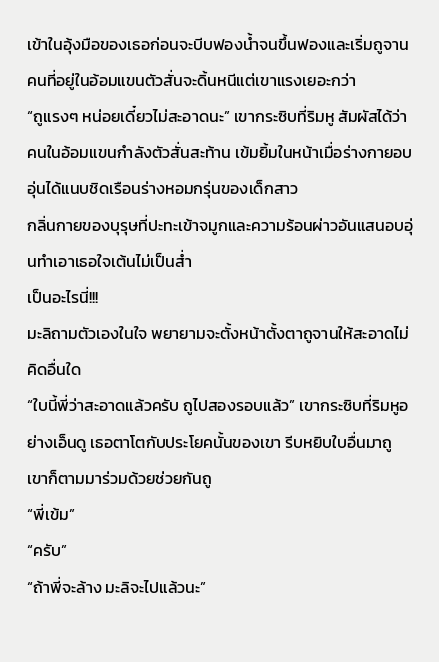เข้าในอุ้งมือของเธอก่อนจะบีบฟองน้ำจนขึ้นฟองและเริ่มถูจาน คนที่อยู่ในอ้อมแขนตัวสั่นจะดิ้นหนีแต่เขาแรงเยอะกว่า
“ถูแรงๆ หน่อยเดี๋ยวไม่สะอาดนะ” เขากระซิบที่ริมหู สัมผัสได้ว่าคนในอ้อมแขนกำลังตัวสั่นสะท้าน เข้มยิ้มในหน้าเมื่อร่างกายอบอุ่นได้แนบชิดเรือนร่างหอมกรุ่นของเด็กสาว
กลิ่นกายของบุรุษที่ปะทะเข้าจมูกและความร้อนผ่าวอันแสนอบอุ่นทำเอาเธอใจเต้นไม่เป็นส่ำ
เป็นอะไรนี่!!!
มะลิถามตัวเองในใจ พยายามจะตั้งหน้าตั้งตาถูจานให้สะอาดไม่คิดอื่นใด
“ใบนี้พี่ว่าสะอาดแล้วครับ ถูไปสองรอบแล้ว” เขากระซิบที่ริมหูอย่างเอ็นดู เธอตาโตกับประโยคนั้นของเขา รีบหยิบใบอื่นมาถู เขาก็ตามมาร่วมด้วยช่วยกันถู
“พี่เข้ม”
“ครับ”
“ถ้าพี่จะล้าง มะลิจะไปแล้วนะ”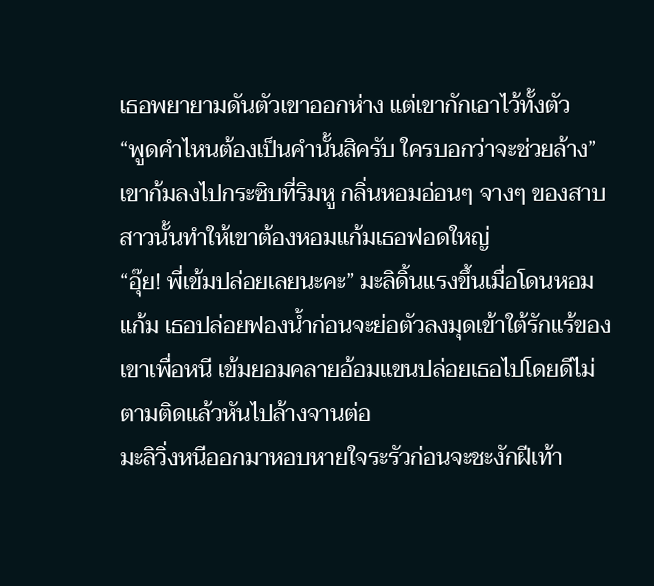เธอพยายามดันตัวเขาออกห่าง แต่เขากักเอาไว้ทั้งตัว
“พูดคำไหนต้องเป็นคำนั้นสิครับ ใครบอกว่าจะช่วยล้าง” เขาก้มลงไปกระซิบที่ริมหู กลิ่นหอมอ่อนๆ จางๆ ของสาบสาวนั้นทำให้เขาต้องหอมแก้มเธอฟอดใหญ่
“อุ๊ย! พี่เข้มปล่อยเลยนะคะ” มะลิดิ้นแรงขึ้นเมื่อโดนหอมแก้ม เธอปล่อยฟองน้ำก่อนจะย่อตัวลงมุดเข้าใต้รักแร้ของเขาเพื่อหนี เข้มยอมคลายอ้อมแขนปล่อยเธอไปโดยดีไม่ตามติดแล้วหันไปล้างจานต่อ
มะลิวิ่งหนีออกมาหอบหายใจระรัวก่อนจะชะงักฝีเท้า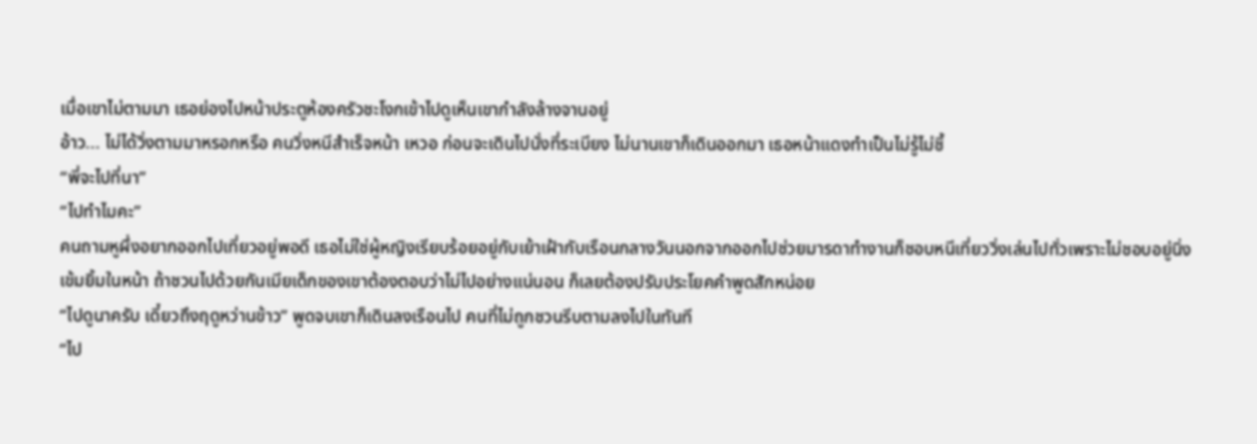เมื่อเขาไม่ตามมา เธอย่องไปหน้าประตูห้องครัวชะโงกเข้าไปดูเห็นเขากำลังล้างจานอยู่
อ้าว... ไม่ได้วิ่งตามมาหรอกหรือ คนวิ่งหนีสำเร็จหน้า เหวอ ก่อนจะเดินไปนั่งที่ระเบียง ไม่นานเขาก็เดินออกมา เธอหน้าแดงทำเป็นไม่รู้ไม่ชี้
“พี่จะไปที่นา”
“ไปทำไมคะ”
คนถามหูผึ่งอยากออกไปเที่ยวอยู่พอดี เธอไม่ใช่ผู้หญิงเรียบร้อยอยู่กับเย้าเฝ้ากับเรือนกลางวันนอกจากออกไปช่วยมารดาทำงานก็ชอบหนีเที่ยววิ่งเล่นไปทั่วเพราะไม่ชอบอยู่นิ่ง
เข้มยิ้มในหน้า ถ้าชวนไปด้วยกันเมียเด็กของเขาต้องตอบว่าไม่ไปอย่างแน่นอน ก็เลยต้องปรับประโยคคำพูดสักหน่อย
“ไปดูนาครับ เดี๋ยวถึงฤดูหว่านข้าว” พูดจบเขาก็เดินลงเรือนไป คนที่ไม่ถูกชวนรีบตามลงไปในทันที
“ไป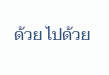ด้วย ไปด้วย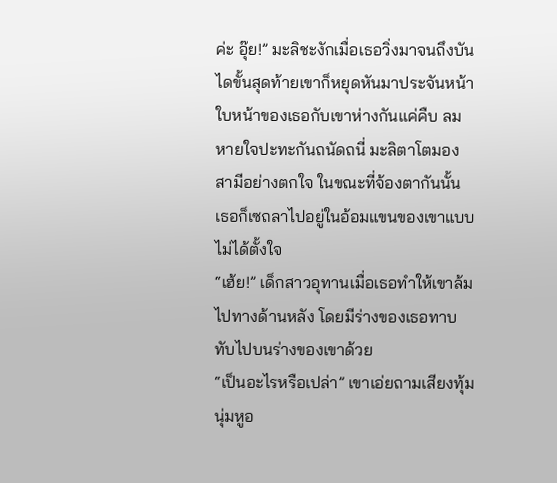ค่ะ อุ๊ย!” มะลิชะงักเมื่อเธอวิ่งมาจนถึงบันไดขั้นสุดท้ายเขาก็หยุดหันมาประจันหน้า
ใบหน้าของเธอกับเขาห่างกันแค่คืบ ลมหายใจปะทะกันถนัดถนี่ มะลิตาโตมองสามีอย่างตกใจ ในขณะที่จ้องตากันนั้น เธอก็เซถลาไปอยู่ในอ้อมแขนของเขาแบบไม่ได้ตั้งใจ
“เฮ้ย!” เด็กสาวอุทานเมื่อเธอทำให้เขาล้มไปทางด้านหลัง โดยมีร่างของเธอทาบทับไปบนร่างของเขาด้วย
“เป็นอะไรหรือเปล่า” เขาเอ่ยถามเสียงทุ้มนุ่มหูอ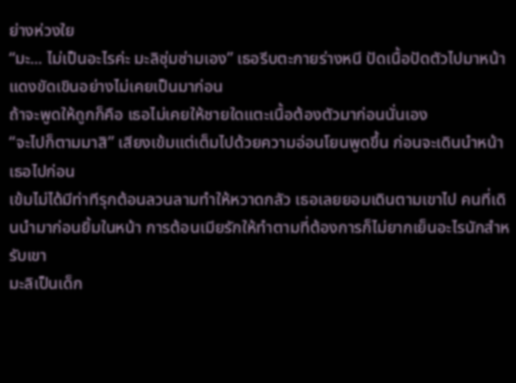ย่างห่วงใย
“มะ... ไม่เป็นอะไรค่ะ มะลิซุ่มซ่ามเอง” เธอรีบตะกายร่างหนี ปัดเนื้อปัดตัวไปมาหน้าแดงขัดเขินอย่างไม่เคยเป็นมาก่อน
ถ้าจะพูดให้ถูกก็คือ เธอไม่เคยให้ชายใดแตะเนื้อต้องตัวมาก่อนนั่นเอง
“จะไปก็ตามมาสิ” เสียงเข้มแต่เต็มไปด้วยความอ่อนโยนพูดขึ้น ก่อนจะเดินนำหน้าเธอไปก่อน
เข้มไม่ได้มีท่าทีรุกต้อนลวนลามทำให้หวาดกลัว เธอเลยยอมเดินตามเขาไป คนที่เดินนำมาก่อนยิ้มในหน้า การต้อนเมียรักให้ทำตามที่ต้องการก็ไม่ยากเย็นอะไรนักสำหรับเขา
มะลิเป็นเด็ก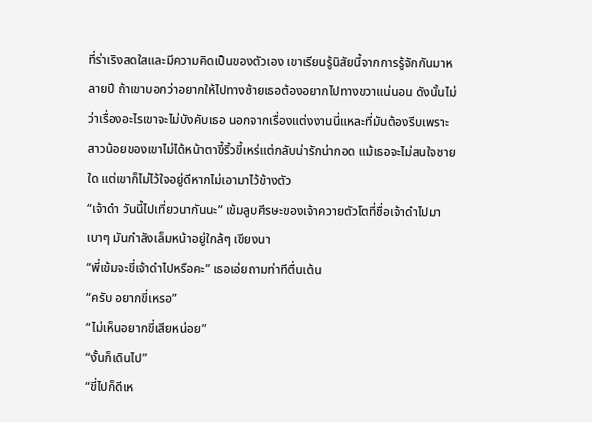ที่ร่าเริงสดใสและมีความคิดเป็นของตัวเอง เขาเรียนรู้นิสัยนี้จากการรู้จักกันมาหลายปี ถ้าเขาบอกว่าอยากให้ไปทางซ้ายเธอต้องอยากไปทางขวาแน่นอน ดังนั้นไม่ว่าเรื่องอะไรเขาจะไม่บังคับเธอ นอกจากเรื่องแต่งงานนี่แหละที่มันต้องรีบเพราะสาวน้อยของเขาไม่ได้หน้าตาขี้ริ้วขี้เหร่แต่กลับน่ารักน่ากอด แม้เธอจะไม่สนใจชายใด แต่เขาก็ไม่ไว้ใจอยู่ดีหากไม่เอามาไว้ข้างตัว
“เจ้าดำ วันนี้ไปเที่ยวนากันนะ” เข้มลูบศีรษะของเจ้าควายตัวโตที่ชื่อเจ้าดำไปมาเบาๆ มันกำลังเล็มหน้าอยู่ใกล้ๆ เขียงนา
“พี่เข้มจะขี่เจ้าดำไปหรือคะ” เธอเอ่ยถามท่าทีตื่นเต้น
“ครับ อยากขี่เหรอ”
“ไม่เห็นอยากขี่เสียหน่อย”
“งั้นก็เดินไป”
“ขี่ไปก็ดีเห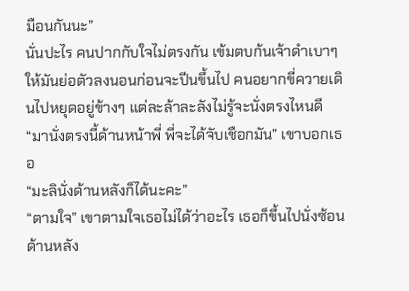มือนกันนะ”
นั่นปะไร คนปากกับใจไม่ตรงกัน เข้มตบก้นเจ้าดำเบาๆ ให้มันย่อตัวลงนอนก่อนจะปีนขึ้นไป คนอยากขี่ควายเดินไปหยุดอยู่ข้างๆ แต่ละล้าละลังไม่รู้จะนั่งตรงไหนดี
“มานั่งตรงนี้ด้านหน้าพี่ พี่จะได้จับเชือกมัน” เขาบอกเธอ
“มะลินั่งด้านหลังก็ได้นะคะ”
“ตามใจ” เขาตามใจเธอไม่ได้ว่าอะไร เธอก็ขึ้นไปนั่งซ้อนด้านหลัง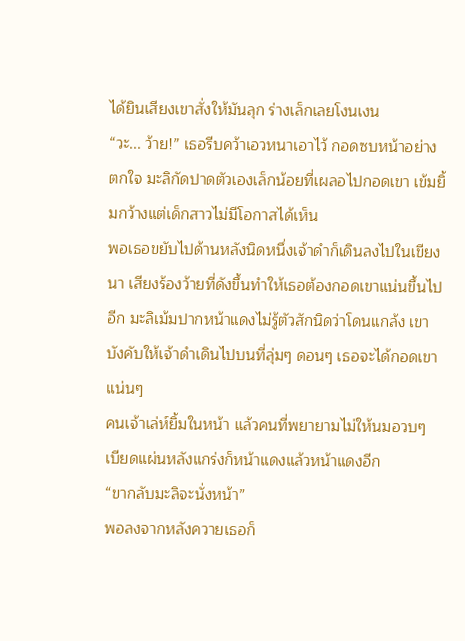ได้ยินเสียงเขาสั่งให้มันลุก ร่างเล็กเลยโงนเงน
“วะ... ว้าย!” เธอรีบคว้าเอวหนาเอาไว้ กอดซบหน้าอย่างตกใจ มะลิกัดปาดตัวเองเล็กน้อยที่เผลอไปกอดเขา เข้มยิ้มกว้างแต่เด็กสาวไม่มีโอกาสได้เห็น
พอเธอขยับไปด้านหลังนิดหนึ่งเจ้าดำก็เดินลงไปในเขียงนา เสียงร้องว้ายที่ดังขึ้นทำให้เธอต้องกอดเขาแน่นขึ้นไปอีก มะลิเม้มปากหน้าแดงไม่รู้ตัวสักนิดว่าโดนแกล้ง เขาบังคับให้เจ้าดำเดินไปบนที่ลุ่มๆ ดอนๆ เธอจะได้กอดเขาแน่นๆ
คนเจ้าเล่ห์ยิ้มในหน้า แล้วคนที่พยายามไม่ให้นมอวบๆ เบียดแผ่นหลังแกร่งก็หน้าแดงแล้วหน้าแดงอีก
“ขากลับมะลิจะนั่งหน้า”
พอลงจากหลังควายเธอก็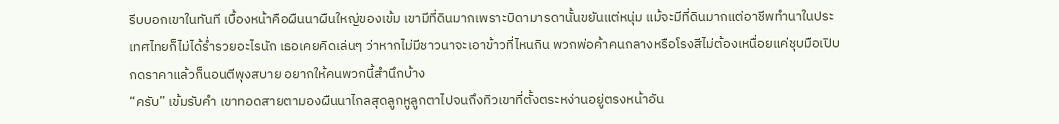รีบบอกเขาในทันที เบื้องหน้าคือผืนนาผืนใหญ่ของเข้ม เขามีที่ดินมากเพราะบิดามารดานั้นขยันแต่หนุ่ม แม้จะมีที่ดินมากแต่อาชีพทำนาในประเทศไทยก็ไม่ได้ร่ำรวยอะไรนัก เธอเคยคิดเล่นๆ ว่าหากไม่มีชาวนาจะเอาข้าวที่ไหนกิน พวกพ่อค้าคนกลางหรือโรงสีไม่ต้องเหนื่อยแค่ชุบมือเปิบกดราคาแล้วก็นอนตีพุงสบาย อยากให้คนพวกนี้สำนึกบ้าง
“ครับ” เข้มรับคำ เขาทอดสายตามองผืนนาไกลสุดลูกหูลูกตาไปจนถึงทิวเขาที่ตั้งตระหง่านอยู่ตรงหน้าอัน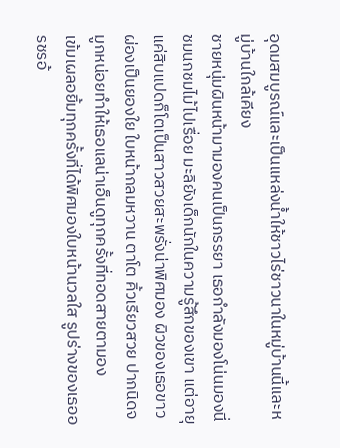อุดมสมบูรณ์และเป็นแหล่งน้ำให้ชาวไร่ชาวนาในหมู่บ้านนี้และหมู่บ้านใกล้เคียง
ชายหนุ่มผินหน้ามามองคนเป็นภรรยา เธอกำลังมองโน่นมองนี่ชมนกชมไม้ไปเรื่อย มะลิยังเด็กนักในความรู้สึกของเขา แต่อายุแค่สิบแปดก็โตเป็นสาวสวยสะพรั่งน่าพิศมอง ผิวของเธอขาวผ่องเป็นยองใย ใบหน้ากลมหวาน ตาโต คิ้วเรียวสวย ปากนิดจมูกหน่อยทำให้เธอแลน่าเอ็นดูทุกครั้งที่ทอดสายตามอง
เข้มเผลอยิ้มทุกครั้งที่ได้พิศมองใบหน้านวลใส รูปร่างของเธออรชรอ้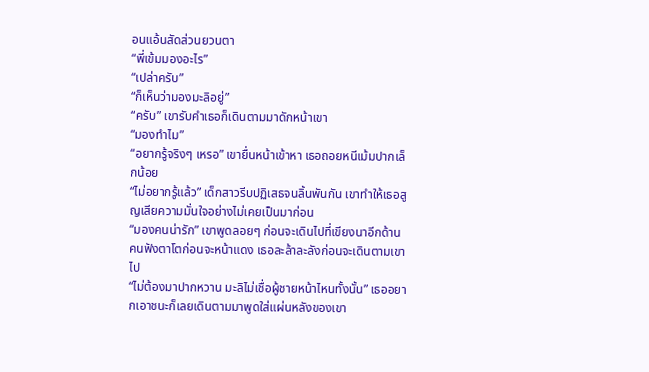อนแอ้นสัดส่วนยวนตา
“พี่เข้มมองอะไร”
“เปล่าครับ”
“ก็เห็นว่ามองมะลิอยู่”
“ครับ” เขารับคำเธอก็เดินตามมาดักหน้าเขา
“มองทำไม”
“อยากรู้จริงๆ เหรอ” เขายื่นหน้าเข้าหา เธอถอยหนีเม้มปากเล็กน้อย
“ไม่อยากรู้แล้ว” เด็กสาวรีบปฏิเสธจนลิ้นพันกัน เขาทำให้เธอสูญเสียความมั่นใจอย่างไม่เคยเป็นมาก่อน
“มองคนน่ารัก” เขาพูดลอยๆ ก่อนจะเดินไปที่เขียงนาอีกด้าน คนฟังตาโตก่อนจะหน้าแดง เธอละล้าละลังก่อนจะเดินตามเขาไป
“ไม่ต้องมาปากหวาน มะลิไม่เชื่อผู้ชายหน้าไหนทั้งนั้น” เธออยากเอาชนะก็เลยเดินตามมาพูดใส่แผ่นหลังของเขา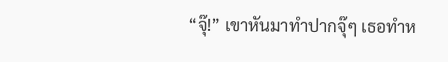“จุ๊!” เขาหันมาทำปากจุ๊ๆ เธอทำห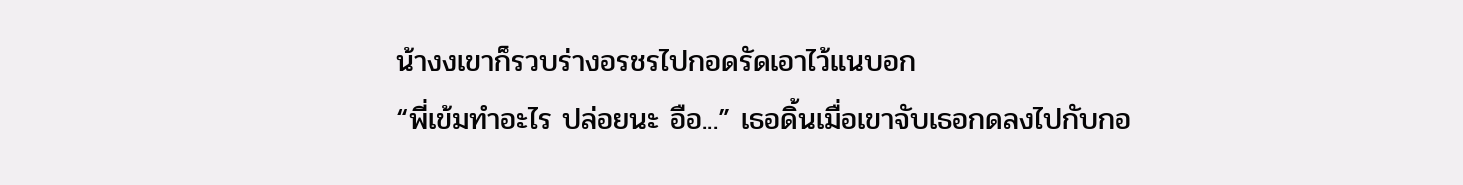น้างงเขาก็รวบร่างอรชรไปกอดรัดเอาไว้แนบอก
“พี่เข้มทำอะไร ปล่อยนะ อือ...” เธอดิ้นเมื่อเขาจับเธอกดลงไปกับกอ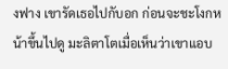งฟาง เขารัดเธอไปกับอก ก่อนจะชะโงกหน้าขึ้นไปดู มะลิตาโตเมื่อเห็นว่าเขาแอบ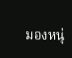มองหนุ่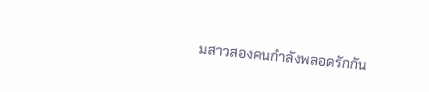มสาวสองคนกำลังพลอดรักกัน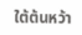ใต้ต้นหว้า